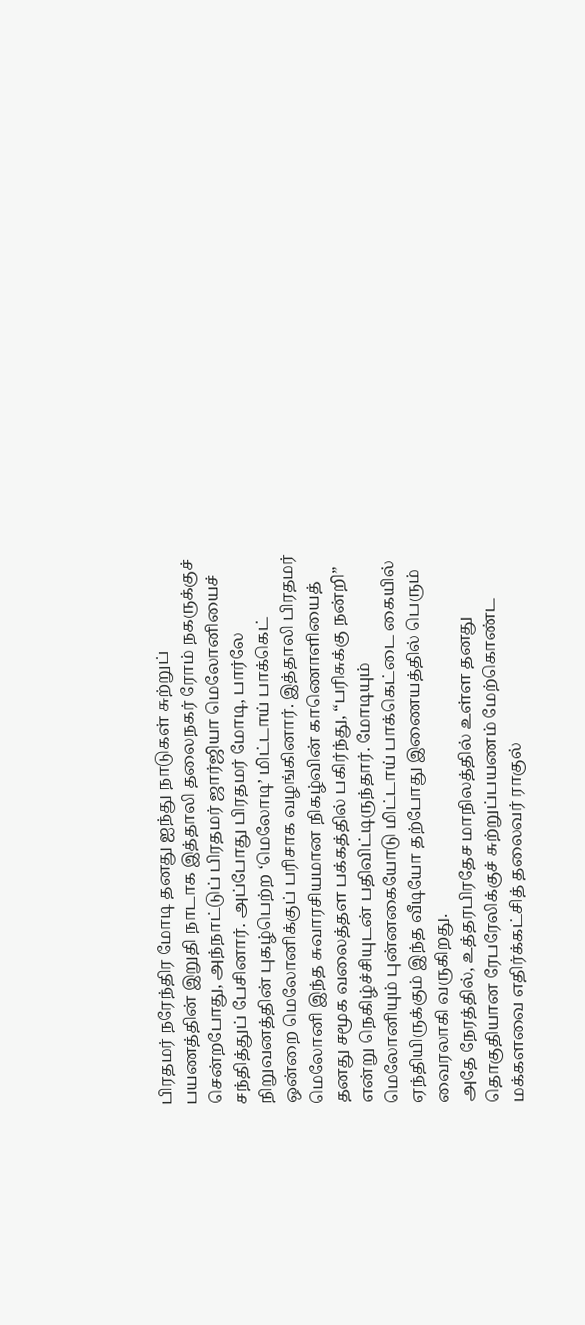பிரதமர் நரேந்திர மோடி தனது ஐந்து நாடுகள் சுற்றுப் பயணத்தின் இறுதி நாடாக இத்தாலி தலைநகர் ரோம் நகருக்குச் சென்றபோது, அந்நாட்டுப் பிரதமர் ஜார்ஜியா மெலோனியைச் சந்தித்துப் பேசினார். அப்போது பிரதமர் மோடி, பார்லே நிறுவனத்தின் புகழ்பெற்ற ‘மெலோடி’ மிட்டாய் பாக்கெட் ஒன்றை மெலோனிக்குப் பரிசாக வழங்கினார். இத்தாலி பிரதமர் மெலோனி இந்த சுவாரசியமான நிகழ்வின் காணொளியைத் தனது சமூக வலைத்தள பக்கத்தில் பகிர்ந்து, “பரிசுக்கு நன்றி” என்று நெகிழ்ச்சியுடன் பதிவிட்டிருந்தார். மோடியும் மெலோனியும் புன்னகையோடு மிட்டாய் பாக்கெட்டை கையில் ஏந்தியிருக்கும் இந்த வீடியோ தற்போது இணையத்தில் பெரும் வைரலாகி வருகிறது.
அதே நேரத்தில், உத்தரபிரதேச மாநிலத்தில் உள்ள தனது தொகுதியான ரேபரேலிக்குச் சுற்றுப்பயணம் மேற்கொண்ட மக்களவை எதிர்க்கட்சித் தலைவர் ராகுல்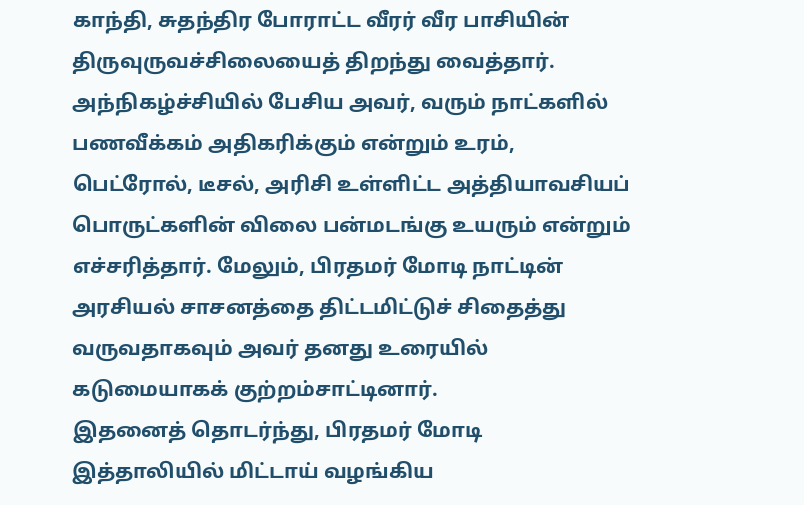காந்தி, சுதந்திர போராட்ட வீரர் வீர பாசியின் திருவுருவச்சிலையைத் திறந்து வைத்தார். அந்நிகழ்ச்சியில் பேசிய அவர், வரும் நாட்களில் பணவீக்கம் அதிகரிக்கும் என்றும் உரம், பெட்ரோல், டீசல், அரிசி உள்ளிட்ட அத்தியாவசியப் பொருட்களின் விலை பன்மடங்கு உயரும் என்றும் எச்சரித்தார். மேலும், பிரதமர் மோடி நாட்டின் அரசியல் சாசனத்தை திட்டமிட்டுச் சிதைத்து வருவதாகவும் அவர் தனது உரையில் கடுமையாகக் குற்றம்சாட்டினார்.
இதனைத் தொடர்ந்து, பிரதமர் மோடி இத்தாலியில் மிட்டாய் வழங்கிய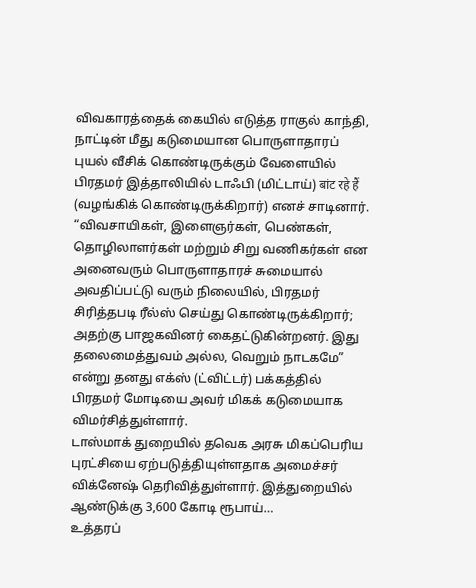விவகாரத்தைக் கையில் எடுத்த ராகுல் காந்தி, நாட்டின் மீது கடுமையான பொருளாதாரப் புயல் வீசிக் கொண்டிருக்கும் வேளையில் பிரதமர் இத்தாலியில் டாஃபி (மிட்டாய்) बांट रहे हैं (வழங்கிக் கொண்டிருக்கிறார்) எனச் சாடினார். “விவசாயிகள், இளைஞர்கள், பெண்கள், தொழிலாளர்கள் மற்றும் சிறு வணிகர்கள் என அனைவரும் பொருளாதாரச் சுமையால் அவதிப்பட்டு வரும் நிலையில், பிரதமர் சிரித்தபடி ரீல்ஸ் செய்து கொண்டிருக்கிறார்; அதற்கு பாஜகவினர் கைதட்டுகின்றனர். இது தலைமைத்துவம் அல்ல, வெறும் நாடகமே” என்று தனது எக்ஸ் (ட்விட்டர்) பக்கத்தில் பிரதமர் மோடியை அவர் மிகக் கடுமையாக விமர்சித்துள்ளார்.
டாஸ்மாக் துறையில் தவெக அரசு மிகப்பெரிய புரட்சியை ஏற்படுத்தியுள்ளதாக அமைச்சர் விக்னேஷ் தெரிவித்துள்ளார். இத்துறையில் ஆண்டுக்கு 3,600 கோடி ரூபாய்…
உத்தரப்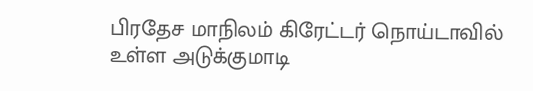பிரதேச மாநிலம் கிரேட்டர் நொய்டாவில் உள்ள அடுக்குமாடி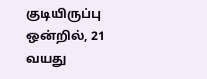குடியிருப்பு ஒன்றில், 21 வயது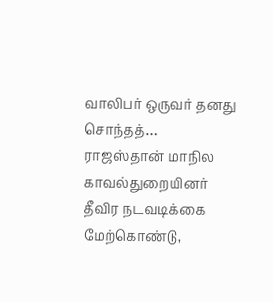வாலிபர் ஒருவர் தனது சொந்தத்…
ராஜஸ்தான் மாநில காவல்துறையினர் தீவிர நடவடிக்கை மேற்கொண்டு,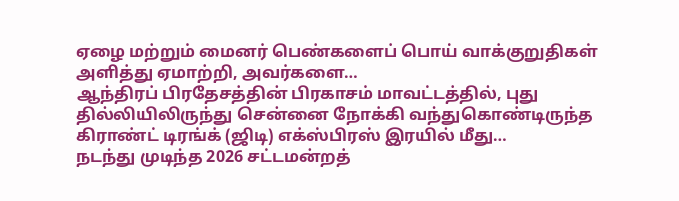ஏழை மற்றும் மைனர் பெண்களைப் பொய் வாக்குறுதிகள் அளித்து ஏமாற்றி, அவர்களை…
ஆந்திரப் பிரதேசத்தின் பிரகாசம் மாவட்டத்தில், புது தில்லியிலிருந்து சென்னை நோக்கி வந்துகொண்டிருந்த கிராண்ட் டிரங்க் (ஜிடி) எக்ஸ்பிரஸ் இரயில் மீது…
நடந்து முடிந்த 2026 சட்டமன்றத்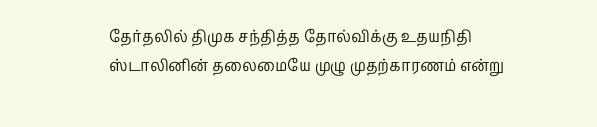தேர்தலில் திமுக சந்தித்த தோல்விக்கு உதயநிதி ஸ்டாலினின் தலைமையே முழு முதற்காரணம் என்று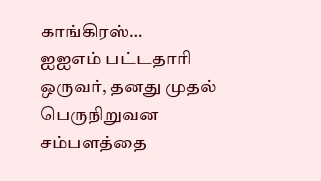காங்கிரஸ்…
ஐஐஎம் பட்டதாரி ஒருவர், தனது முதல் பெருநிறுவன சம்பளத்தை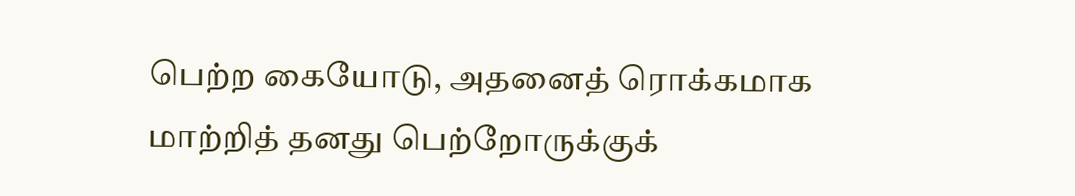பெற்ற கையோடு, அதனைத் ரொக்கமாக மாற்றித் தனது பெற்றோருக்குக்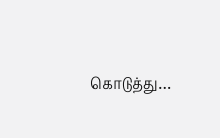கொடுத்து…